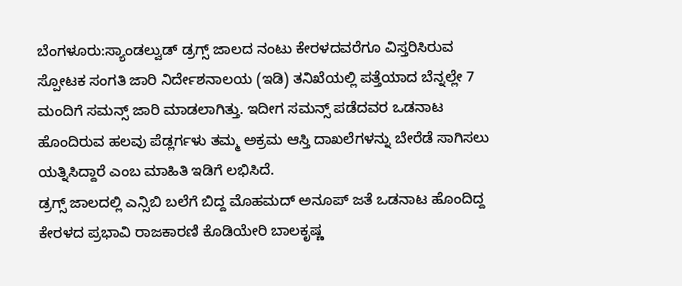ಬೆಂಗಳೂರು:ಸ್ಯಾಂಡಲ್ವುಡ್ ಡ್ರಗ್ಸ್ ಜಾಲದ ನಂಟು ಕೇರಳದವರೆಗೂ ವಿಸ್ತರಿಸಿರುವ ಸ್ಪೋಟಕ ಸಂಗತಿ ಜಾರಿ ನಿರ್ದೇಶನಾಲಯ (ಇಡಿ) ತನಿಖೆಯಲ್ಲಿ ಪತ್ತೆಯಾದ ಬೆನ್ನಲ್ಲೇ 7 ಮಂದಿಗೆ ಸಮನ್ಸ್ ಜಾರಿ ಮಾಡಲಾಗಿತ್ತು. ಇದೀಗ ಸಮನ್ಸ್ ಪಡೆದವರ ಒಡನಾಟ ಹೊಂದಿರುವ ಹಲವು ಪೆಡ್ಲರ್ಗಳು ತಮ್ಮ ಅಕ್ರಮ ಆಸ್ತಿ ದಾಖಲೆಗಳನ್ನು ಬೇರೆಡೆ ಸಾಗಿಸಲು ಯತ್ನಿಸಿದ್ದಾರೆ ಎಂಬ ಮಾಹಿತಿ ಇಡಿಗೆ ಲಭಿಸಿದೆ.
ಡ್ರಗ್ಸ್ ಜಾಲದಲ್ಲಿ ಎನ್ಸಿಬಿ ಬಲೆಗೆ ಬಿದ್ದ ಮೊಹಮದ್ ಅನೂಪ್ ಜತೆ ಒಡನಾಟ ಹೊಂದಿದ್ದ ಕೇರಳದ ಪ್ರಭಾವಿ ರಾಜಕಾರಣಿ ಕೊಡಿಯೇರಿ ಬಾಲಕೃಷ್ಣ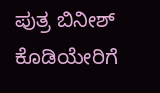ಪುತ್ರ ಬಿನೀಶ್ ಕೊಡಿಯೇರಿಗೆ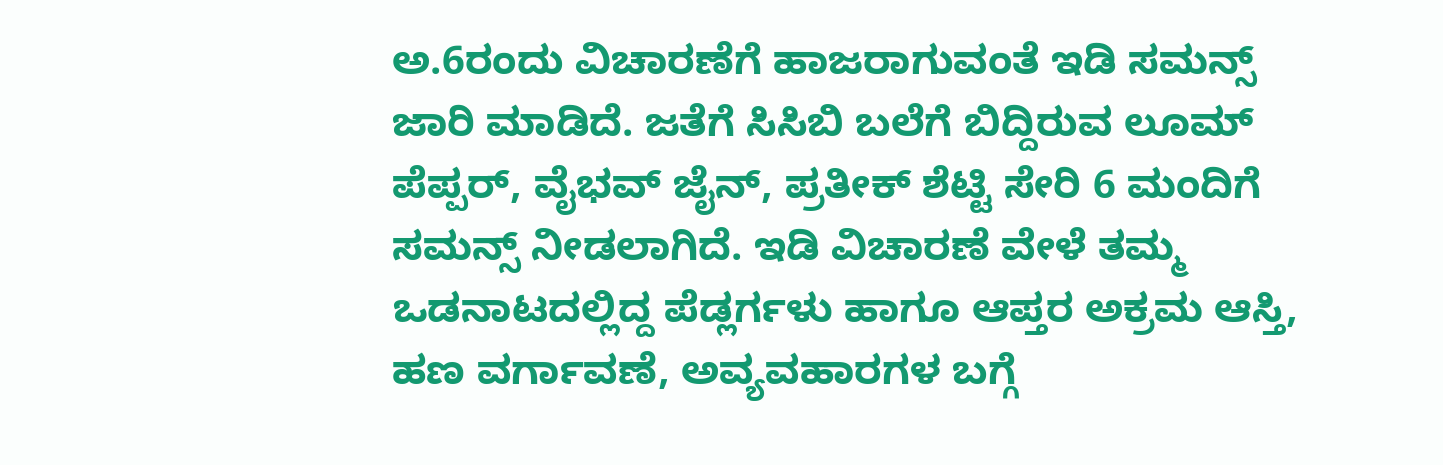ಅ.6ರಂದು ವಿಚಾರಣೆಗೆ ಹಾಜರಾಗುವಂತೆ ಇಡಿ ಸಮನ್ಸ್ ಜಾರಿ ಮಾಡಿದೆ. ಜತೆಗೆ ಸಿಸಿಬಿ ಬಲೆಗೆ ಬಿದ್ದಿರುವ ಲೂಮ್ ಪೆಪ್ಪರ್, ವೈಭವ್ ಜೈನ್, ಪ್ರತೀಕ್ ಶೆಟ್ಟಿ ಸೇರಿ 6 ಮಂದಿಗೆ ಸಮನ್ಸ್ ನೀಡಲಾಗಿದೆ. ಇಡಿ ವಿಚಾರಣೆ ವೇಳೆ ತಮ್ಮ ಒಡನಾಟದಲ್ಲಿದ್ದ ಪೆಡ್ಲರ್ಗಳು ಹಾಗೂ ಆಪ್ತರ ಅಕ್ರಮ ಆಸ್ತಿ, ಹಣ ವರ್ಗಾವಣೆ, ಅವ್ಯವಹಾರಗಳ ಬಗ್ಗೆ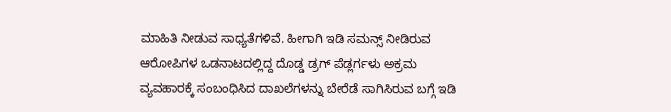ಮಾಹಿತಿ ನೀಡುವ ಸಾಧ್ಯತೆಗಳಿವೆ. ಹೀಗಾಗಿ ಇಡಿ ಸಮನ್ಸ್ ನೀಡಿರುವ ಆರೋಪಿಗಳ ಒಡನಾಟದಲ್ಲಿದ್ದ ದೊಡ್ಡ ಡ್ರಗ್ ಪೆಡ್ಲರ್ಗಳು ಅಕ್ರಮ ವ್ಯವಹಾರಕ್ಕೆ ಸಂಬಂಧಿಸಿದ ದಾಖಲೆಗಳನ್ನು ಬೇರೆಡೆ ಸಾಗಿಸಿರುವ ಬಗ್ಗೆ ಇಡಿ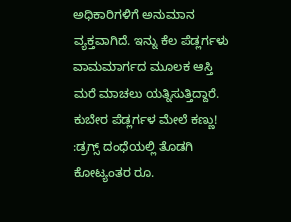ಅಧಿಕಾರಿಗಳಿಗೆ ಅನುಮಾನ ವ್ಯಕ್ತವಾಗಿದೆ. ಇನ್ನು ಕೆಲ ಪೆಡ್ಲರ್ಗಳು ವಾಮಮಾರ್ಗದ ಮೂಲಕ ಆಸ್ತಿ ಮರೆ ಮಾಚಲು ಯತ್ನಿಸುತ್ತಿದ್ದಾರೆ.
ಕುಬೇರ ಪೆಡ್ಲರ್ಗಳ ಮೇಲೆ ಕಣ್ಣು! :ಡ್ರಗ್ಸ್ ದಂಧೆಯಲ್ಲಿ ತೊಡಗಿ ಕೋಟ್ಯಂತರ ರೂ.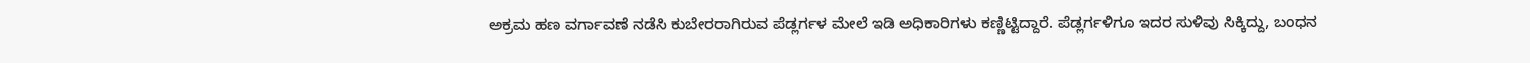ಅಕ್ರಮ ಹಣ ವರ್ಗಾವಣೆ ನಡೆಸಿ ಕುಬೇರರಾಗಿರುವ ಪೆಡ್ಲರ್ಗಳ ಮೇಲೆ ಇಡಿ ಅಧಿಕಾರಿಗಳು ಕಣ್ಣಿಟ್ಟಿದ್ದಾರೆ. ಪೆಡ್ಲರ್ಗಳಿಗೂ ಇದರ ಸುಳಿವು ಸಿಕ್ಕಿದ್ದು, ಬಂಧನ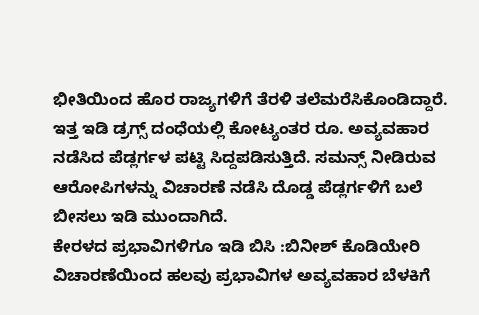ಭೀತಿಯಿಂದ ಹೊರ ರಾಜ್ಯಗಳಿಗೆ ತೆರಳಿ ತಲೆಮರೆಸಿಕೊಂಡಿದ್ದಾರೆ. ಇತ್ತ ಇಡಿ ಡ್ರಗ್ಸ್ ದಂಧೆಯಲ್ಲಿ ಕೋಟ್ಯಂತರ ರೂ. ಅವ್ಯವಹಾರ ನಡೆಸಿದ ಪೆಡ್ಲರ್ಗಳ ಪಟ್ಟಿ ಸಿದ್ದಪಡಿಸುತ್ತಿದೆ. ಸಮನ್ಸ್ ನೀಡಿರುವ ಆರೋಪಿಗಳನ್ನು ವಿಚಾರಣೆ ನಡೆಸಿ ದೊಡ್ಡ ಪೆಡ್ಲರ್ಗಳಿಗೆ ಬಲೆ ಬೀಸಲು ಇಡಿ ಮುಂದಾಗಿದೆ.
ಕೇರಳದ ಪ್ರಭಾವಿಗಳಿಗೂ ಇಡಿ ಬಿಸಿ :ಬಿನೀಶ್ ಕೊಡಿಯೇರಿ ವಿಚಾರಣೆಯಿಂದ ಹಲವು ಪ್ರಭಾವಿಗಳ ಅವ್ಯವಹಾರ ಬೆಳಕಿಗೆ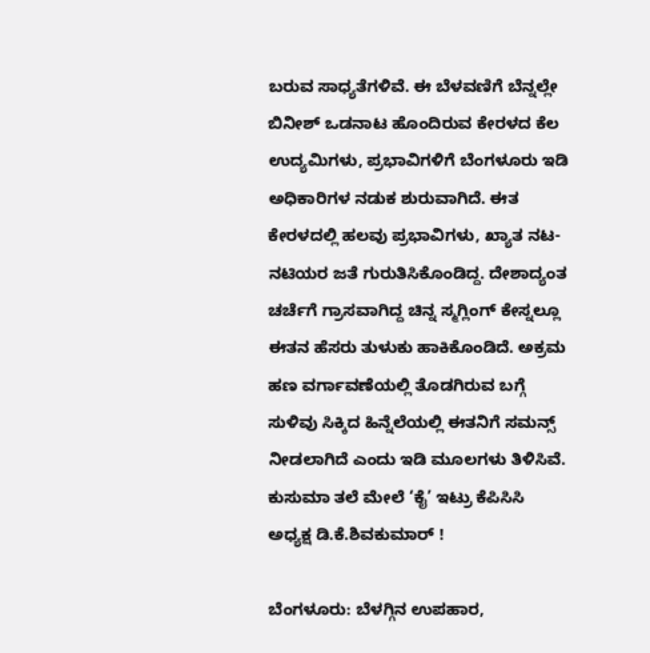ಬರುವ ಸಾಧ್ಯತೆಗಳಿವೆ. ಈ ಬೆಳವಣಿಗೆ ಬೆನ್ನಲ್ಲೇ ಬಿನೀಶ್ ಒಡನಾಟ ಹೊಂದಿರುವ ಕೇರಳದ ಕೆಲ ಉದ್ಯಮಿಗಳು, ಪ್ರಭಾವಿಗಳಿಗೆ ಬೆಂಗಳೂರು ಇಡಿ ಅಧಿಕಾರಿಗಳ ನಡುಕ ಶುರುವಾಗಿದೆ. ಈತ ಕೇರಳದಲ್ಲಿ ಹಲವು ಪ್ರಭಾವಿಗಳು, ಖ್ಯಾತ ನಟ-ನಟಿಯರ ಜತೆ ಗುರುತಿಸಿಕೊಂಡಿದ್ದ. ದೇಶಾದ್ಯಂತ ಚರ್ಚೆಗೆ ಗ್ರಾಸವಾಗಿದ್ದ ಚಿನ್ನ ಸ್ಮಗ್ಲಿಂಗ್ ಕೇಸ್ನಲ್ಲೂ ಈತನ ಹೆಸರು ತುಳುಕು ಹಾಕಿಕೊಂಡಿದೆ. ಅಕ್ರಮ ಹಣ ವರ್ಗಾವಣೆಯಲ್ಲಿ ತೊಡಗಿರುವ ಬಗ್ಗೆ ಸುಳಿವು ಸಿಕ್ಕಿದ ಹಿನ್ನೆಲೆಯಲ್ಲಿ ಈತನಿಗೆ ಸಮನ್ಸ್ ನೀಡಲಾಗಿದೆ ಎಂದು ಇಡಿ ಮೂಲಗಳು ತಿಳಿಸಿವೆ.
ಕುಸುಮಾ ತಲೆ ಮೇಲೆ ‘ಕೈ’ ಇಟ್ರು ಕೆಪಿಸಿಸಿ ಅಧ್ಯಕ್ಷ ಡಿ.ಕೆ.ಶಿವಕುಮಾರ್ !

ಬೆಂಗಳೂರು: ಬೆಳಗ್ಗಿನ ಉಪಹಾರ,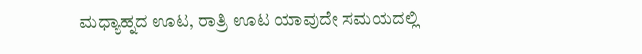ಮಧ್ಯಾಹ್ನದ ಊಟ, ರಾತ್ರಿ ಊಟ ಯಾವುದೇ ಸಮಯದಲ್ಲಿ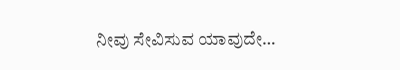ನೀವು ಸೇವಿಸುವ ಯಾವುದೇ…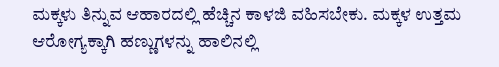ಮಕ್ಕಳು ತಿನ್ನುವ ಆಹಾರದಲ್ಲಿ ಹೆಚ್ಚಿನ ಕಾಳಜಿ ವಹಿಸಬೇಕು. ಮಕ್ಕಳ ಉತ್ತಮ ಆರೋಗ್ಯಕ್ಕಾಗಿ ಹಣ್ಣುಗಳನ್ನು ಹಾಲಿನಲ್ಲಿ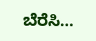ಬೆರೆಸಿ…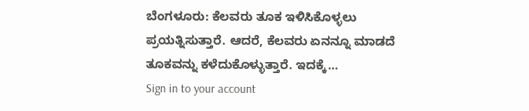ಬೆಂಗಳೂರು: ಕೆಲವರು ತೂಕ ಇಳಿಸಿಕೊಳ್ಳಲು ಪ್ರಯತ್ನಿಸುತ್ತಾರೆ. ಆದರೆ, ಕೆಲವರು ಏನನ್ನೂ ಮಾಡದೆ ತೂಕವನ್ನು ಕಳೆದುಕೊಳ್ಳುತ್ತಾರೆ. ಇದಕ್ಕೆ…
Sign in to your account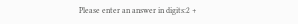Please enter an answer in digits:2 +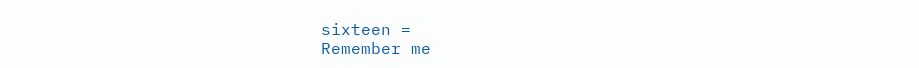sixteen =
Remember me